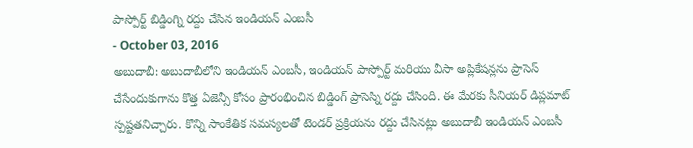పాస్పోర్ట్ బిడ్డింగ్ని రద్దు చేసిన ఇండియన్ ఎంబసీ
- October 03, 2016
అబుదాబీ: అబుదాబీలోని ఇండియన్ ఎంబసీ, ఇండియన్ పాస్పోర్ట్ మరియు వీసా అప్లికేషన్లను ప్రాసెస్ చేసేందుకుగాను కొత్త ఏజెన్సీ కోసం ప్రారంభించిన బిడ్డింగ్ ప్రాసెస్ని రద్దు చేసింది. ఈ మేరకు సీనియర్ డిప్లమాట్ స్పష్టతనిచ్చారు. కొన్ని సాంకేతిక సమస్యలతో టెండర్ ప్రక్రియను రద్దు చేసినట్లు అబుదాబీ ఇండియన్ ఎంబసీ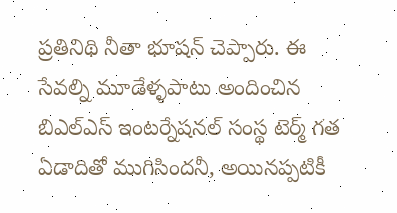ప్రతినిథి నీతా భూషన్ చెప్పారు. ఈ సేవల్ని మూడేళ్ళపాటు అందించిన బిఎల్ఎస్ ఇంటర్నేషనల్ సంస్థ టెర్మ్ గత ఏడాదితో ముగిసిందనీ, అయినప్పటికీ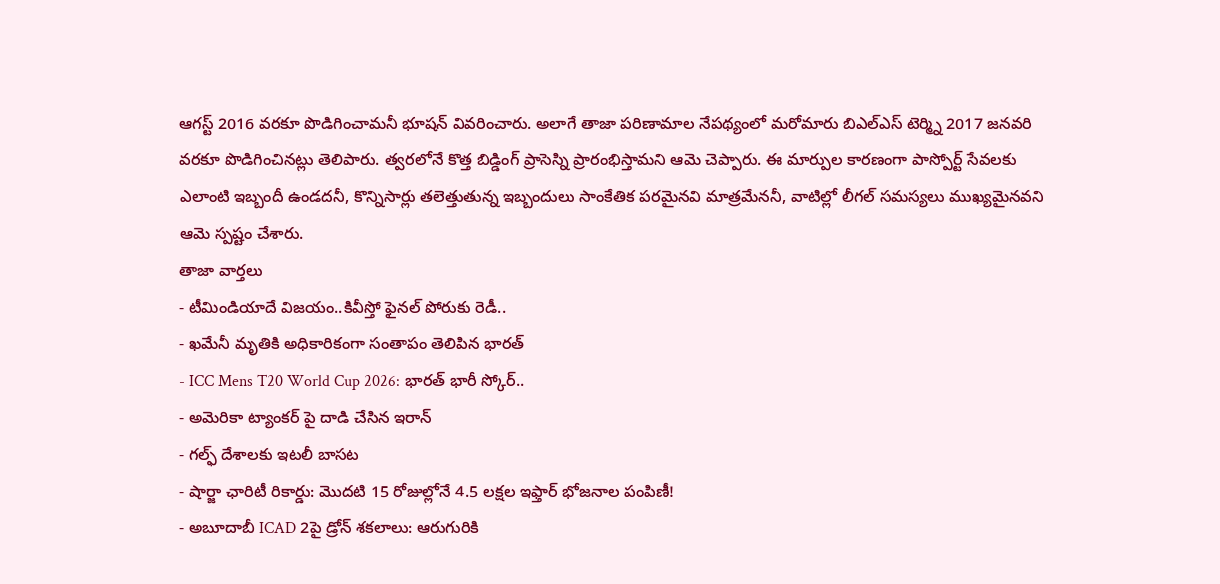ఆగస్ట్ 2016 వరకూ పొడిగించామనీ భూషన్ వివరించారు. అలాగే తాజా పరిణామాల నేపథ్యంలో మరోమారు బిఎల్ఎస్ టెర్మ్ని 2017 జనవరి వరకూ పొడిగించినట్లు తెలిపారు. త్వరలోనే కొత్త బిడ్డింగ్ ప్రాసెస్ని ప్రారంభిస్తామని ఆమె చెప్పారు. ఈ మార్పుల కారణంగా పాస్పోర్ట్ సేవలకు ఎలాంటి ఇబ్బందీ ఉండదనీ, కొన్నిసార్లు తలెత్తుతున్న ఇబ్బందులు సాంకేతిక పరమైనవి మాత్రమేననీ, వాటిల్లో లీగల్ సమస్యలు ముఖ్యమైనవని ఆమె స్పష్టం చేశారు.
తాజా వార్తలు
- టీమిండియాదే విజయం..కివీస్తో ఫైనల్ పోరుకు రెడీ..
- ఖమేనీ మృతికి అధికారికంగా సంతాపం తెలిపిన భారత్
- ICC Mens T20 World Cup 2026: భారత్ భారీ స్కోర్..
- అమెరికా ట్యాంకర్ పై దాడి చేసిన ఇరాన్
- గల్ఫ్ దేశాలకు ఇటలీ బాసట
- షార్జా ఛారిటీ రికార్డు: మొదటి 15 రోజుల్లోనే 4.5 లక్షల ఇఫ్తార్ భోజనాల పంపిణీ!
- అబూదాబీ ICAD 2పై డ్రోన్ శకలాలు: ఆరుగురికి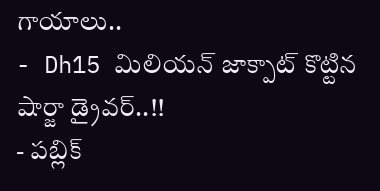గాయాలు..
- Dh15 మిలియన్ జాక్పాట్ కొట్టిన షార్జా డ్రైవర్..!!
- పబ్లిక్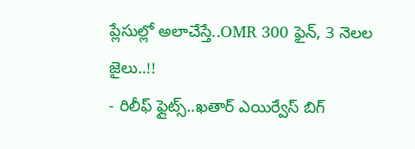ప్లేసుల్లో అలాచేస్తే..OMR 300 ఫైన్, 3 నెలల జైలు..!!
- రిలీఫ్ ఫ్లైట్స్..ఖతార్ ఎయిర్వేస్ బిగ్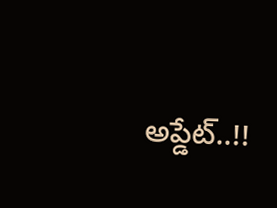అప్డేట్..!!